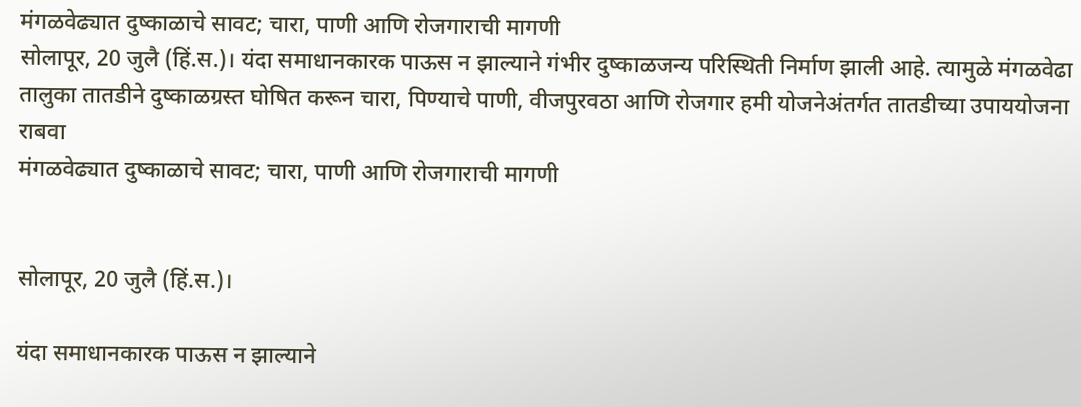मंगळवेढ्यात दुष्काळाचे सावट; चारा, पाणी आणि रोजगाराची मागणी
सोलापूर, 20 जुलै (हिं.स.)। यंदा समाधानकारक पाऊस न झाल्याने गंभीर दुष्काळजन्य परिस्थिती निर्माण झाली आहे. त्यामुळे मंगळवेढा तालुका तातडीने दुष्काळग्रस्त घोषित करून चारा, पिण्याचे पाणी, वीजपुरवठा आणि रोजगार हमी योजनेअंतर्गत तातडीच्या उपाययोजना राबवा
मंगळवेढ्यात दुष्काळाचे सावट; चारा, पाणी आणि रोजगाराची मागणी


सोलापूर, 20 जुलै (हिं.स.)।

यंदा समाधानकारक पाऊस न झाल्याने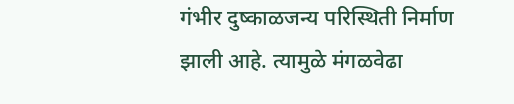गंभीर दुष्काळजन्य परिस्थिती निर्माण झाली आहे. त्यामुळे मंगळवेढा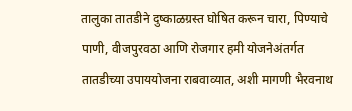तालुका तातडीने दुष्काळग्रस्त घोषित करून चारा, पिण्याचे पाणी, वीजपुरवठा आणि रोजगार हमी योजनेअंतर्गत तातडीच्या उपाययोजना राबवाव्यात, अशी मागणी भैरवनाथ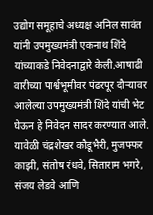उद्योग समूहाचे अध्यक्ष अनिल सावंत यांनी उपमुख्यमंत्री एकनाथ शिंदे यांच्याकडे निवेदनाद्वारे केली.आषाढी वारीच्या पार्श्वभूमीवर पंढरपूर दौऱ्यावर आलेल्या उपमुख्यमंत्री शिंदे यांची भेट घेऊन हे निवेदन सादर करण्यात आले. यावेळी चंद्रशेखर कौडूभैरी, मुजफ्फर काझी, संतोष रंधवे, सिताराम भगरे, संजय लेडवे आणि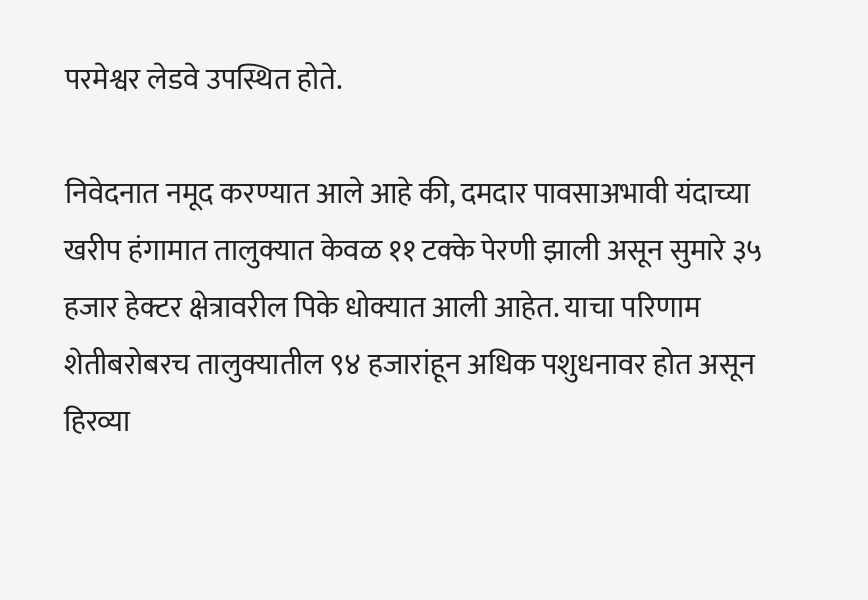परमेश्वर लेडवे उपस्थित होते.

निवेदनात नमूद करण्यात आले आहे की, दमदार पावसाअभावी यंदाच्या खरीप हंगामात तालुक्यात केवळ ११ टक्के पेरणी झाली असून सुमारे ३५ हजार हेक्टर क्षेत्रावरील पिके धोक्यात आली आहेत. याचा परिणाम शेतीबरोबरच तालुक्यातील ९४ हजारांहून अधिक पशुधनावर होत असून हिरव्या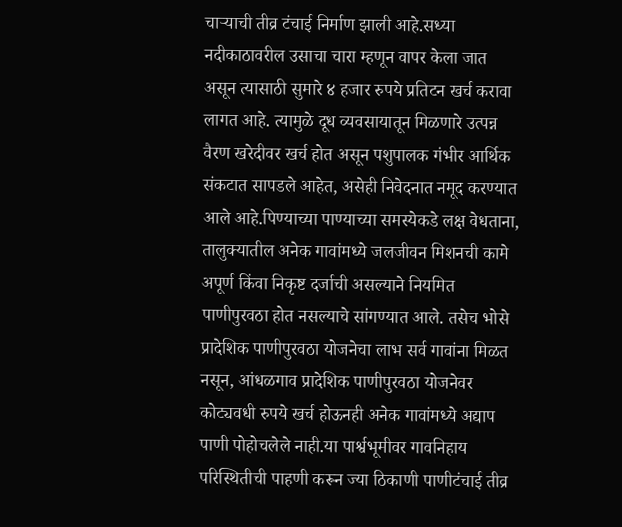चाऱ्याची तीव्र टंचाई निर्माण झाली आहे.सध्या नदीकाठावरील उसाचा चारा म्हणून वापर केला जात असून त्यासाठी सुमारे ४ हजार रुपये प्रतिटन खर्च करावा लागत आहे. त्यामुळे दूध व्यवसायातून मिळणारे उत्पन्न वैरण खरेदीवर खर्च होत असून पशुपालक गंभीर आर्थिक संकटात सापडले आहेत, असेही निवेदनात नमूद करण्यात आले आहे.पिण्याच्या पाण्याच्या समस्येकडे लक्ष वेधताना, तालुक्यातील अनेक गावांमध्ये जलजीवन मिशनची कामे अपूर्ण किंवा निकृष्ट दर्जाची असल्याने नियमित पाणीपुरवठा होत नसल्याचे सांगण्यात आले. तसेच भोसे प्रादेशिक पाणीपुरवठा योजनेचा लाभ सर्व गावांना मिळत नसून, आंधळगाव प्रादेशिक पाणीपुरवठा योजनेवर कोट्यवधी रुपये खर्च होऊनही अनेक गावांमध्ये अद्याप पाणी पोहोचलेले नाही.या पार्श्वभूमीवर गावनिहाय परिस्थितीची पाहणी करून ज्या ठिकाणी पाणीटंचाई तीव्र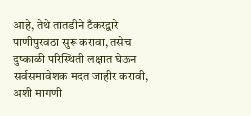आहे, तेथे तातडीने टँकरद्वारे पाणीपुरवठा सुरू करावा, तसेच दुष्काळी परिस्थिती लक्षात घेऊन सर्वसमावेशक मदत जाहीर करावी, अशी मागणी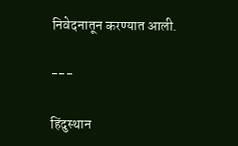निवेदनातून करण्यात आली.

---

हिंदुस्थान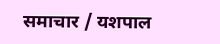समाचार / यशपाल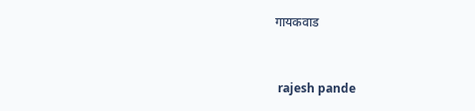गायकवाड


 rajesh pande